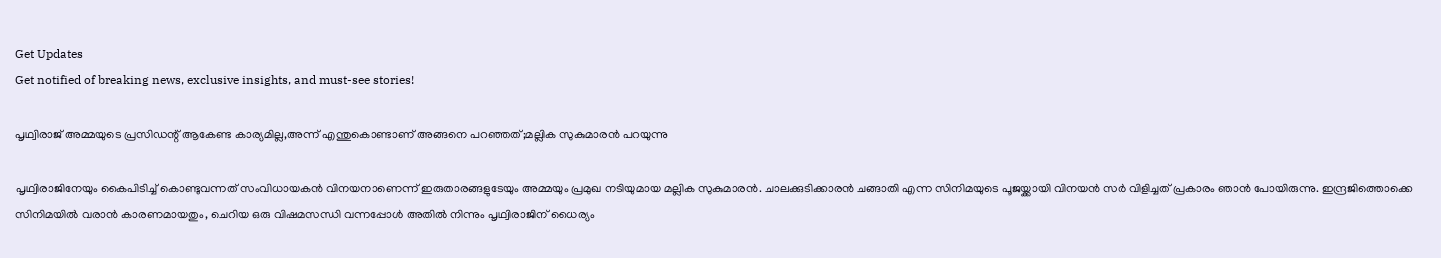Get Updates
Get notified of breaking news, exclusive insights, and must-see stories!

പൃഥ്വിരാജ് അമ്മയുടെ പ്രസിഡന്റ് ആകേണ്ട കാര്യമില്ല,അന്ന് എന്തുകൊണ്ടാണ് അങ്ങനെ പറഞ്ഞത്;മല്ലിക സുകുമാരന്‍ പറയുന്നു

പൃഥ്വിരാജിനേയും കൈപിടിച്ച് കൊണ്ടുവന്നത് സംവിധായകന്‍ വിനയനാണെന്ന് ഇരുതാരങ്ങളുടേയും അമ്മയും പ്രമുഖ നടിയുമായ മല്ലിക സുകുമാരന്‍. ചാലക്കുടിക്കാരന്‍ ചങ്ങാതി എന്ന സിനിമയുടെ പൂജയ്ക്കായി വിനയന്‍ സർ വിളിച്ചത് പ്രകാരം ഞാന്‍ പോയിരുന്നു. ഇന്ദ്രജിത്തൊക്കെ സിനിമയില്‍ വരാന്‍ കാരണമായതും, ചെറിയ ഒരു വിഷമസന്ധി വന്നപ്പോള്‍ അതില്‍ നിന്നും പൃഥ്വിരാജിന് ധൈര്യം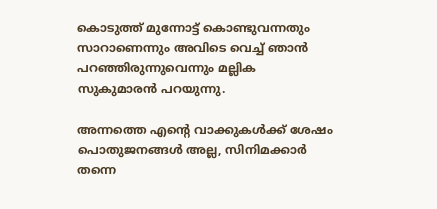കൊടുത്ത് മുന്നോട്ട് കൊണ്ടുവന്നതും സാറാണെന്നും അവിടെ വെച്ച് ഞാന്‍ പറഞ്ഞിരുന്നുവെന്നും മല്ലിക സുകുമാരന്‍ പറയുന്നു.

അന്നത്തെ എന്റെ വാക്കുകള്‍ക്ക് ശേഷം പൊതുജനങ്ങള്‍ അല്ല, സിനിമക്കാർ തന്നെ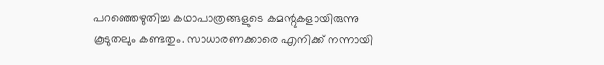പറഞ്ഞെഴുതിച്ച കഥാപാത്രങ്ങളുടെ കമന്റുകളായിരുന്നു കൂടുതലും കണ്ടതും. സാധാരണക്കാരെ എനിക്ക് നന്നായി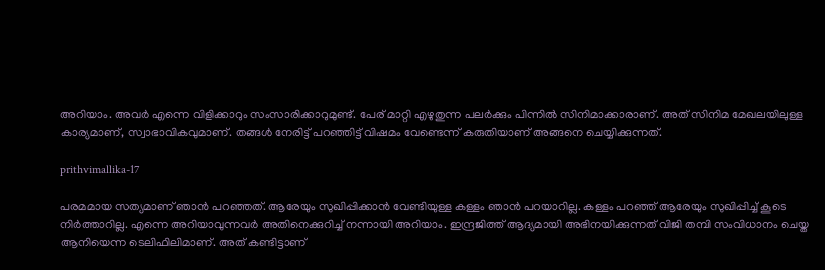അറിയാം. അവർ എന്നെ വിളിക്കാറും സംസാരിക്കാറുമുണ്ട്. പേര് മാറ്റി എഴുതുന്ന പലർക്കും പിന്നില്‍ സിനിമാക്കാരാണ്. അത് സിനിമ മേഖലയിലുള്ള കാര്യമാണ്, സ്വാഭാവികവുമാണ്. തങ്ങള്‍ നേരിട്ട് പറഞ്ഞിട്ട് വിഷമം വേണ്ടെന്ന് കരുതിയാണ് അങ്ങനെ ചെയ്യിക്കുന്നത്.

prithvimallika-17

പരമമായ സത്യമാണ് ഞാന്‍ പറഞ്ഞത്. ആരേയും സുഖിപ്പിക്കാന്‍ വേണ്ടിയുള്ള കള്ളം ഞാന്‍ പറയാറില്ല. കള്ളം പറഞ്ഞ് ആരേയും സുഖിപ്പിച്ച് കൂടെ നിർത്താറില്ല. എന്നെ അറിയാവുന്നവർ അതിനെക്കുറിച്ച് നന്നായി അറിയാം. ഇന്ദ്രജിത്ത് ആദ്യമായി അഭിനയിക്കുന്നത് വിജി തമ്പി സംവിധാനം ചെയ്ത ആനിയെന്ന ടെലിഫിലിമാണ്. അത് കണ്ടിട്ടാണ്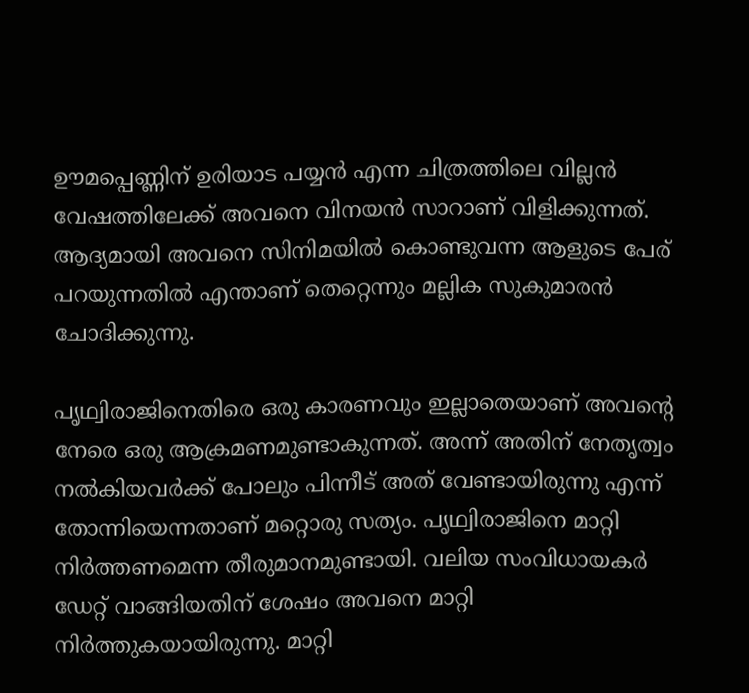ഊമപ്പെണ്ണിന് ഉരിയാട പയ്യന്‍ എന്ന ചിത്രത്തിലെ വില്ലന്‍ വേഷത്തിലേക്ക് അവനെ വിനയന്‍ സാറാണ് വിളിക്കുന്നത്. ആദ്യമായി അവനെ സിനിമയില്‍ കൊണ്ടുവന്ന ആളുടെ പേര് പറയുന്നതില്‍ എന്താണ് തെറ്റെന്നും മല്ലിക സുകുമാരന്‍ ചോദിക്കുന്നു.

പൃഥ്വിരാജിനെതിരെ ഒരു കാരണവും ഇല്ലാതെയാണ് അവന്റെ നേരെ ഒരു ആക്രമണമുണ്ടാകുന്നത്. അന്ന് അതിന് നേതൃത്വം നല്‍കിയവർക്ക് പോലും പിന്നീട് അത് വേണ്ടായിരുന്നു എന്ന് തോന്നിയെന്നതാണ് മറ്റൊരു സത്യം. പൃഥ്വിരാജിനെ മാറ്റി നിർത്തണമെന്ന തീരുമാനമുണ്ടായി. വലിയ സംവിധായകർ ഡേറ്റ് വാങ്ങിയതിന് ശേഷം അവനെ മാറ്റി നിർത്തുകയായിരുന്നു. മാറ്റി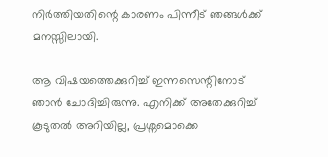നിർത്തിയതിന്റെ കാരണം പിന്നീട് ഞങ്ങള്‍ക്ക് മനസ്സിലായി.

ആ വിഷയത്തെക്കുറിച്ച് ഇന്നസെന്റിനോട് ഞാന്‍ ചോദിച്ചിരുന്നു. എനിക്ക് അതേക്കുറിച്ച് കൂടുതല്‍ അറിയില്ല, പ്രശ്നമൊക്കെ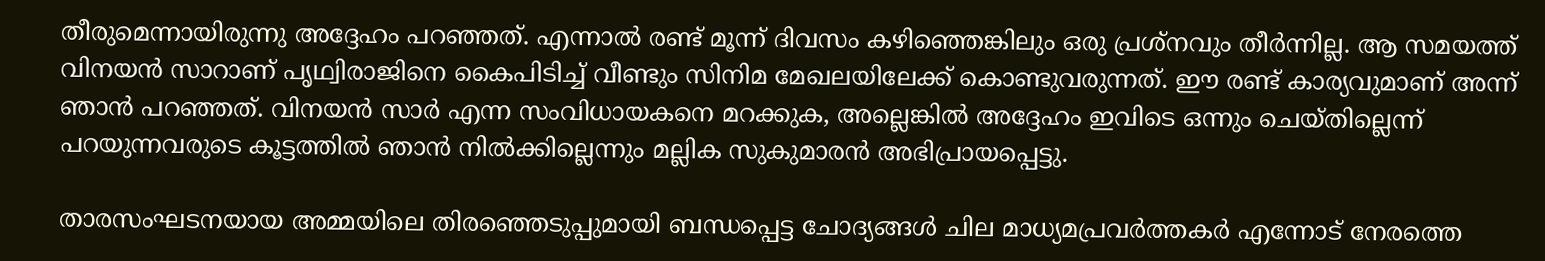തീരുമെന്നായിരുന്നു അദ്ദേഹം പറഞ്ഞത്. എന്നാല്‍ രണ്ട് മൂന്ന് ദിവസം കഴിഞ്ഞെങ്കിലും ഒരു പ്രശ്നവും തീർന്നില്ല. ആ സമയത്ത് വിനയന്‍ സാറാണ് പൃഥ്വിരാജിനെ കൈപിടിച്ച് വീണ്ടും സിനിമ മേഖലയിലേക്ക് കൊണ്ടുവരുന്നത്. ഈ രണ്ട് കാര്യവുമാണ് അന്ന് ഞാന്‍ പറഞ്ഞത്. വിനയന്‍ സാർ എന്ന സംവിധായകനെ മറക്കുക, അല്ലെങ്കില്‍ അദ്ദേഹം ഇവിടെ ഒന്നും ചെയ്തില്ലെന്ന് പറയുന്നവരുടെ കൂട്ടത്തില്‍ ഞാന്‍ നില്‍ക്കില്ലെന്നും മല്ലിക സുകുമാരന്‍ അഭിപ്രായപ്പെട്ടു.

താരസംഘടനയായ അമ്മയിലെ തിരഞ്ഞെടുപ്പുമായി ബന്ധപ്പെട്ട ചോദ്യങ്ങള്‍ ചില മാധ്യമപ്രവർത്തകർ എന്നോട് നേരത്തെ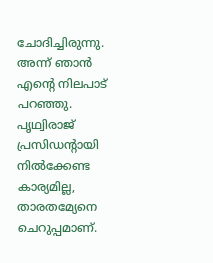ചോദിച്ചിരുന്നു. അന്ന് ഞാന്‍ എന്റെ നിലപാട് പറഞ്ഞു. പൃഥ്വിരാജ് പ്രസിഡന്റായി നില്‍ക്കേണ്ട കാര്യമില്ല, താരതമ്യേനെ ചെറുപ്പമാണ്.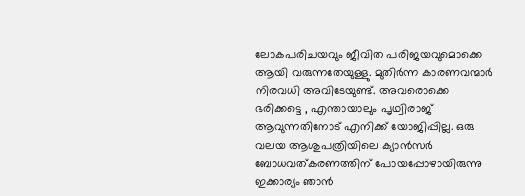ലോകപരിചയവും ജീവിത പരിജയവുമൊക്കെ ആയി വരുന്നതേയുള്ളു. മുതിർന്ന കാരണവന്മാർ നിരവധി അവിടേയുണ്ട്. അവരൊക്കെ ഭരിക്കട്ടെ , എന്തായാലും പൃഥ്വിരാജ് ആവുന്നതിനോട് എനിക്ക് യോജിപ്പില്ല. ഒരു വലയ ആശുപത്രിയിലെ ക്യാന്‍സർ ബോധവത്കരണത്തിന് പോയപ്പോഴായിരുന്നു ഇക്കാര്യം ഞാന്‍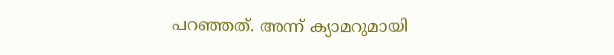പറഞ്ഞത്. അന്ന് ക്യാമറുമായി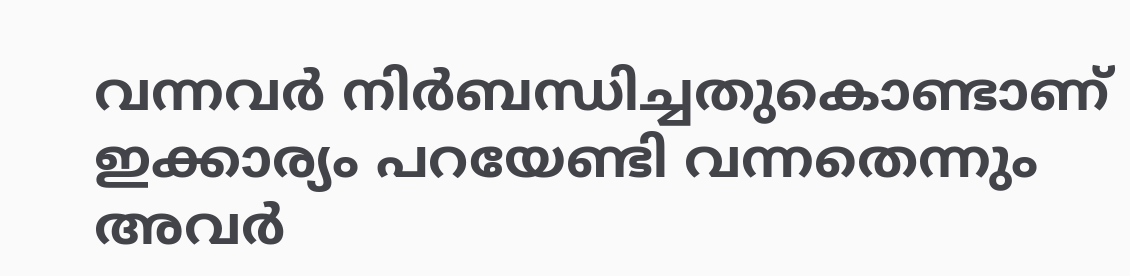വന്നവർ നിർബന്ധിച്ചതുകൊണ്ടാണ് ഇക്കാര്യം പറയേണ്ടി വന്നതെന്നും അവർ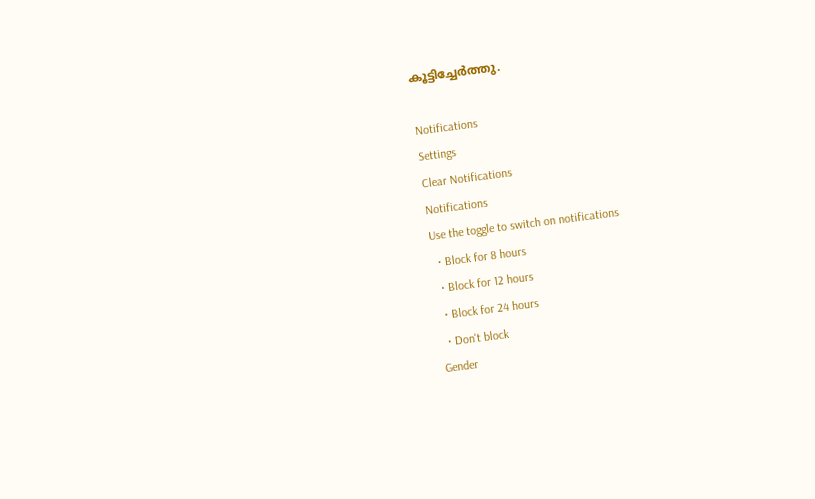കൂട്ടിച്ചേർത്തു.

Notifications
Settings
Clear Notifications
Notifications
Use the toggle to switch on notifications
  • Block for 8 hours
  • Block for 12 hours
  • Block for 24 hours
  • Don't block
Gender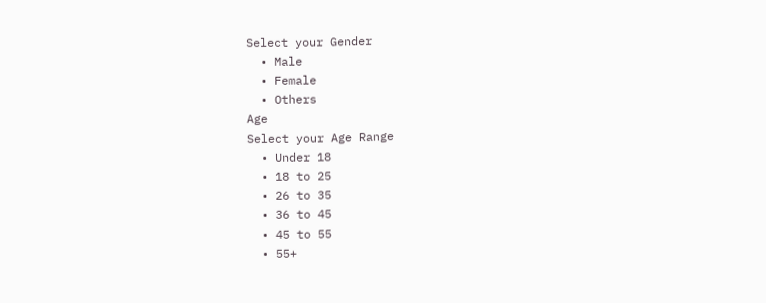Select your Gender
  • Male
  • Female
  • Others
Age
Select your Age Range
  • Under 18
  • 18 to 25
  • 26 to 35
  • 36 to 45
  • 45 to 55
  • 55+